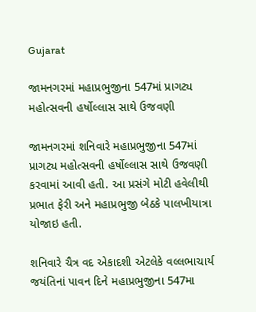Gujarat

જામનગરમાં મહાપ્રભુજીના 547માં પ્રાગટ્ય મહોત્સવની હર્ષોલ્લાસ સાથે ઉજવણી

જામનગરમાં શનિવારે મહાપ્રભુજીના 547માં પ્રાગટ્ય મહોત્સવની હર્ષોલ્લાસ સાથે ઉજવણી કરવામાં આવી હતી. આ પ્રસંગે મોટી હવેલીથી પ્રભાત ફેરી અને મહાપ્રભુજી બેઠકે પાલખીયાત્રા યોજાઇ હતી.

શનિવારે ચૈત્ર વદ એકાદશી એટલેકે વલ્લભાચાર્ય જયંતિનાં પાવન દિને મહાપ્રભુજીના 547મા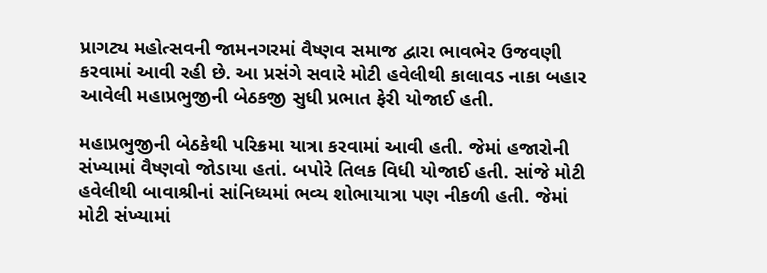પ્રાગટ્ય મહોત્સવની જામનગરમાં વૈષ્ણવ સમાજ દ્વારા ભાવભેર ઉજવણી કરવામાં આવી રહી છે. આ પ્રસંગે સવારે મોટી હવેલીથી કાલાવડ નાકા બહાર આવેલી મહાપ્રભુજીની બેઠકજી સુધી પ્રભાત ફેરી યોજાઈ હતી.

મહાપ્રભુજીની બેઠકેથી પરિક્રમા યાત્રા કરવામાં આવી હતી. જેમાં હજારોની સંખ્યામાં વૈષ્ણવો જોડાયા હતાં. બપોરે તિલક વિધી યોજાઈ હતી. સાંજે મોટી હવેલીથી બાવાશ્રીનાં સાંનિધ્યમાં ભવ્ય શોભાયાત્રા પણ નીકળી હતી. જેમાં મોટી સંખ્યામાં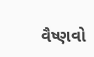વૈષ્ણવો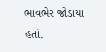ભાવભેર જોડાયા હતાં.